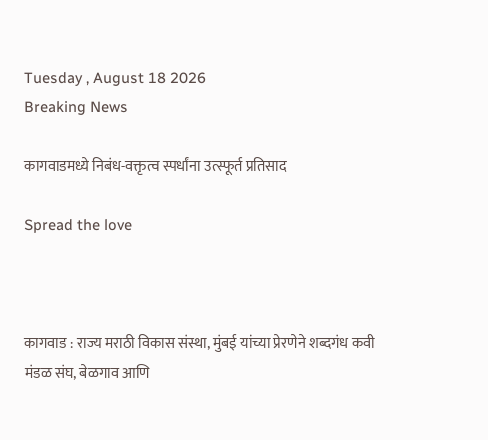Tuesday , August 18 2026
Breaking News

कागवाडमध्ये निबंध-वक्तृत्व स्पर्धांना उत्स्फूर्त प्रतिसाद

Spread the love



कागवाड : राज्य मराठी विकास संस्था, मुंबई यांच्या प्रेरणेने शब्दगंध कवी मंडळ संघ, बेळगाव आणि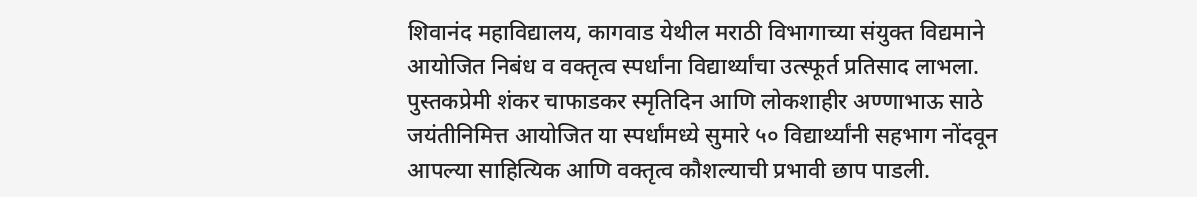शिवानंद महाविद्यालय, कागवाड येथील मराठी विभागाच्या संयुक्त विद्यमाने आयोजित निबंध व वक्तृत्व स्पर्धांना विद्यार्थ्यांचा उत्स्फूर्त प्रतिसाद लाभला. पुस्तकप्रेमी शंकर चाफाडकर स्मृतिदिन आणि लोकशाहीर अण्णाभाऊ साठे जयंतीनिमित्त आयोजित या स्पर्धांमध्ये सुमारे ५० विद्यार्थ्यांनी सहभाग नोंदवून आपल्या साहित्यिक आणि वक्तृत्व कौशल्याची प्रभावी छाप पाडली.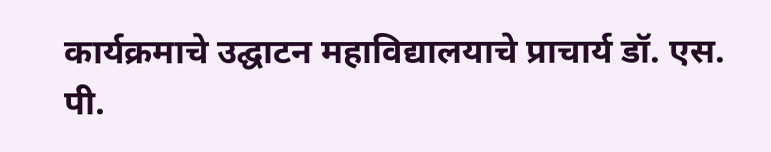कार्यक्रमाचे उद्घाटन महाविद्यालयाचे प्राचार्य डॉ. एस. पी.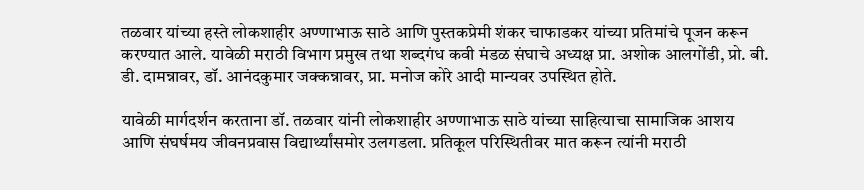तळवार यांच्या हस्ते लोकशाहीर अण्णाभाऊ साठे आणि पुस्तकप्रेमी शंकर चाफाडकर यांच्या प्रतिमांचे पूजन करून करण्यात आले. यावेळी मराठी विभाग प्रमुख तथा शब्दगंध कवी मंडळ संघाचे अध्यक्ष प्रा. अशोक आलगोंडी, प्रो. बी. डी. दामन्नावर, डॉ. आनंदकुमार जक्कन्नावर, प्रा. मनोज कोरे आदी मान्यवर उपस्थित होते.

यावेळी मार्गदर्शन करताना डॉ. तळवार यांनी लोकशाहीर अण्णाभाऊ साठे यांच्या साहित्याचा सामाजिक आशय आणि संघर्षमय जीवनप्रवास विद्यार्थ्यांसमोर उलगडला. प्रतिकूल परिस्थितीवर मात करून त्यांनी मराठी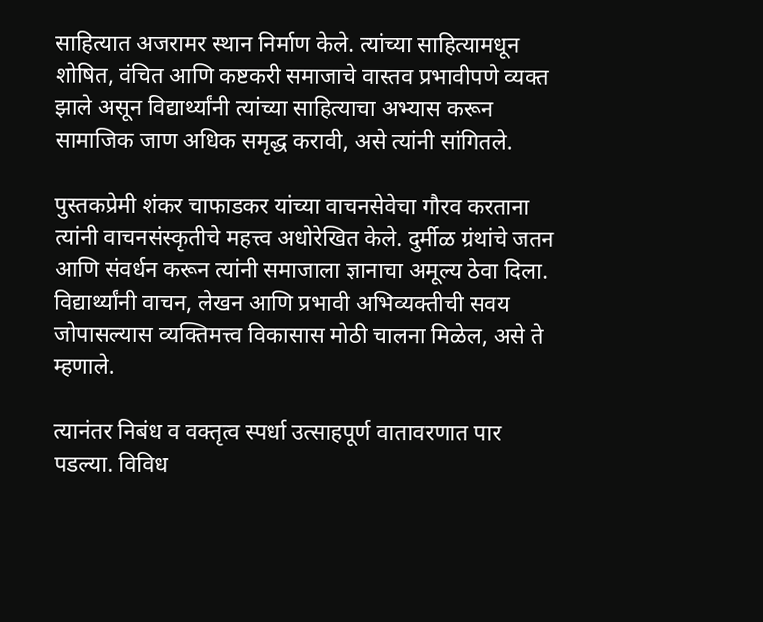साहित्यात अजरामर स्थान निर्माण केले. त्यांच्या साहित्यामधून शोषित, वंचित आणि कष्टकरी समाजाचे वास्तव प्रभावीपणे व्यक्त झाले असून विद्यार्थ्यांनी त्यांच्या साहित्याचा अभ्यास करून सामाजिक जाण अधिक समृद्ध करावी, असे त्यांनी सांगितले.

पुस्तकप्रेमी शंकर चाफाडकर यांच्या वाचनसेवेचा गौरव करताना त्यांनी वाचनसंस्कृतीचे महत्त्व अधोरेखित केले. दुर्मीळ ग्रंथांचे जतन आणि संवर्धन करून त्यांनी समाजाला ज्ञानाचा अमूल्य ठेवा दिला. विद्यार्थ्यांनी वाचन, लेखन आणि प्रभावी अभिव्यक्तीची सवय जोपासल्यास व्यक्तिमत्त्व विकासास मोठी चालना मिळेल, असे ते म्हणाले.

त्यानंतर निबंध व वक्तृत्व स्पर्धा उत्साहपूर्ण वातावरणात पार पडल्या. विविध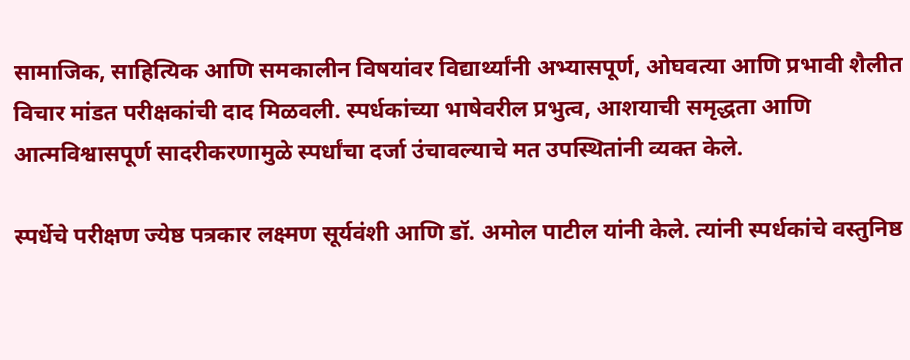सामाजिक, साहित्यिक आणि समकालीन विषयांवर विद्यार्थ्यांनी अभ्यासपूर्ण, ओघवत्या आणि प्रभावी शैलीत विचार मांडत परीक्षकांची दाद मिळवली. स्पर्धकांच्या भाषेवरील प्रभुत्व, आशयाची समृद्धता आणि आत्मविश्वासपूर्ण सादरीकरणामुळे स्पर्धांचा दर्जा उंचावल्याचे मत उपस्थितांनी व्यक्त केले.

स्पर्धेचे परीक्षण ज्येष्ठ पत्रकार लक्ष्मण सूर्यवंशी आणि डॉ. अमोल पाटील यांनी केले. त्यांनी स्पर्धकांचे वस्तुनिष्ठ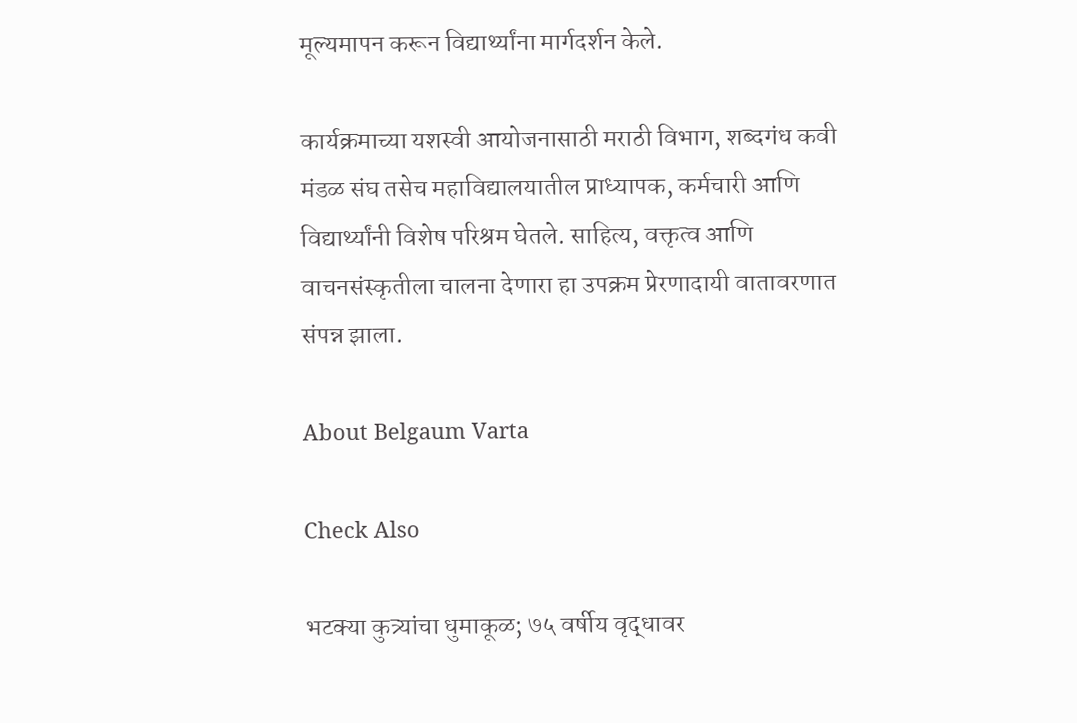मूल्यमापन करून विद्यार्थ्यांना मार्गदर्शन केले.

कार्यक्रमाच्या यशस्वी आयोजनासाठी मराठी विभाग, शब्दगंध कवी मंडळ संघ तसेच महाविद्यालयातील प्राध्यापक, कर्मचारी आणि विद्यार्थ्यांनी विशेष परिश्रम घेतले. साहित्य, वक्तृत्व आणि वाचनसंस्कृतीला चालना देणारा हा उपक्रम प्रेरणादायी वातावरणात संपन्न झाला.

About Belgaum Varta

Check Also

भटक्या कुत्र्यांचा धुमाकूळ; ७५ वर्षीय वृद्धावर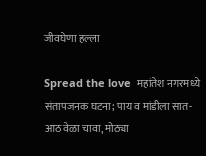जीवघेणा हल्ला

Spread the love  महांतेश नगरमध्ये संतापजनक घटना; पाय व मांडीला सात-आठ वेळा चावा, मोठ्या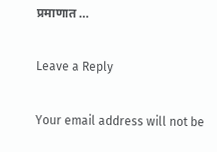प्रमाणात …

Leave a Reply

Your email address will not be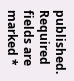published. Required fields are marked *